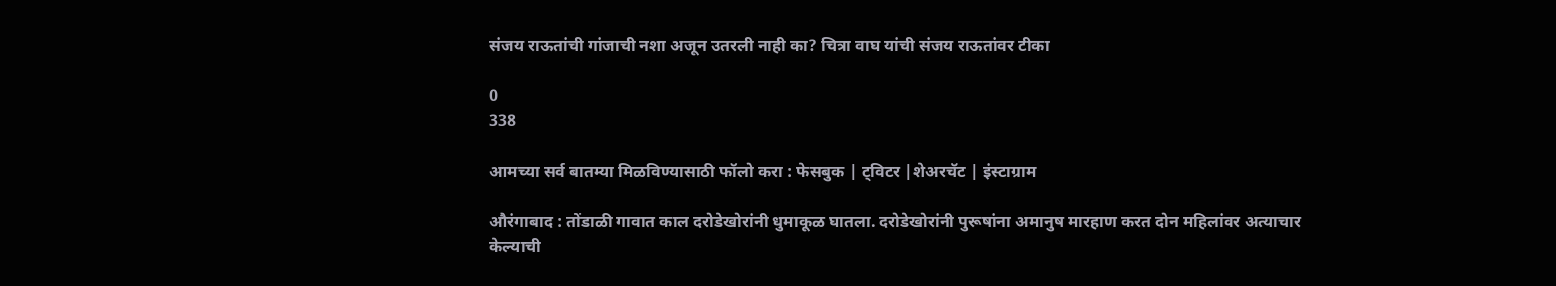संजय राऊतांची गांजाची नशा अजून उतरली नाही का? चित्रा वाघ यांची संजय राऊतांवर टीका

0
338

आमच्या सर्व बातम्या मिळविण्यासाठी फॉलो करा : फेसबुक | ट्विटर |शेअरचॅट | इंस्टाग्राम

औरंगाबाद : तोंडाळी गावात काल दरोडेखोरांनी धुमाकूळ घातला. दरोडेखोरांनी पुरूषांना अमानुष मारहाण करत दोन महिलांवर अत्याचार केल्याची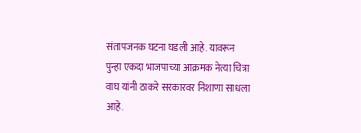संतापजनक घटना घडली आहे. यावरून पुन्हा एकदा भाजपाच्या आक्रमक नेत्या चित्रा वाघ यांनी ठाकरे सरकारवर निशाणा साधला आहे.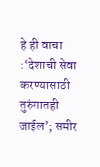हे ही वाचा :‘देशाची सेवा करण्यासाठी तुरुंगातही जाईल’; समीर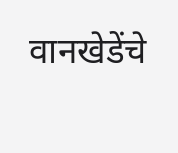वानखेडेंचे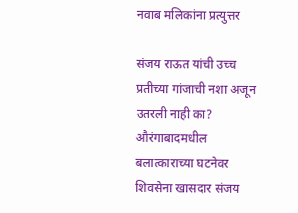नवाब मलिकांना प्रत्युत्तर

संजय राऊत यांची उच्च प्रतीच्या गांजाची नशा अजून उतरली नाही का? औरंगाबादमधील बलात्काराच्या घटनेवर शिवसेना खासदार संजय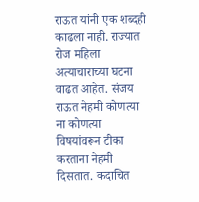राऊत यांनी एक शब्दही काढला नाही. राज्यात रोज महिला अत्याचाराच्या घटना वाढत आहेत. संजय राऊत नेहमी कोणत्या ना कोणत्या विषयांवरून टीका करताना नेहमी दिसतात. कदाचित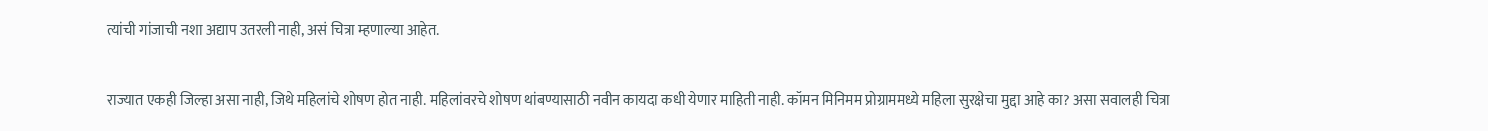त्यांची गांजाची नशा अद्याप उतरली नाही, असं चित्रा म्हणाल्या आहेत.

राज्यात एकही जिल्हा असा नाही, जिथे महिलांचे शोषण होत नाही. महिलांवरचे शोषण थांबण्यासाठी नवीन कायदा कधी येणार माहिती नाही. कॉमन मिनिमम प्रोग्राममध्ये महिला सुरक्षेचा मुद्दा आहे का? असा सवालही चित्रा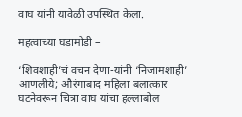वाघ यांनी यावेळी उपस्थित केला.

महत्वाच्या घडामोडी –

‘शिवशाही’चं वचन देणा-यांनी ‘निजामशाही’ आणलीये; औरंगाबाद महिला बलात्कार घटनेवरून चित्रा वाघ यांचा हल्लाबोल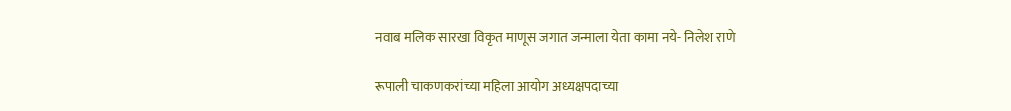नवाब मलिक सारखा विकृत माणूस जगात जन्माला येता कामा नये- निलेश राणे

रूपाली चाकणकरांच्या महिला आयोग अध्यक्षपदाच्या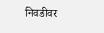निवडीवर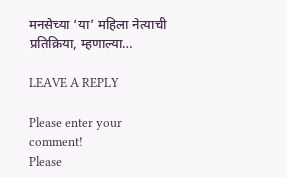मनसेच्या ‘या’ महिला नेत्याची प्रतिक्रिया, म्हणाल्या…

LEAVE A REPLY

Please enter your comment!
Please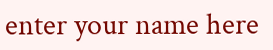enter your name here